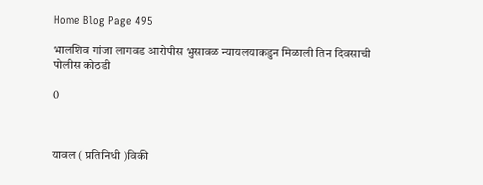Home Blog Page 495

भालशिव गांजा लागवड आरोपीस भुसावळ न्यायलयाकडुन मिळाली तिन दिवसाची पोलीस कोठडी

0



यावल ( प्रतिनिधी )विकी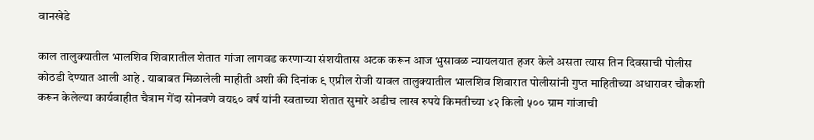वानखेडे

काल तालुक्यातील भालशिव शिवारातील शेतात गांजा लागवड करणाऱ्या संशयीतास अटक करून आज भुसावळ न्यायलयात हजर केले असता त्यास तिन दिवसाची पोलीस कोठडी देण्यात आली आहे . याबाबत मिळालेली माहीती अशी की दिनांक ९ एप्रील रोजी यावल तालुक्यातील भालशिव शिवारात पोलीसांनी गुप्त माहितीच्या अधारावर चौकशी करून केलेल्या कार्यवाहीत चैत्राम गेंदा सोनवणे वय६० वर्ष यांनी स्वताच्या शेतात सुमारे अडीच लाख रुपये किमतीच्या ४२ किलो ५०० ग्राम गांजाची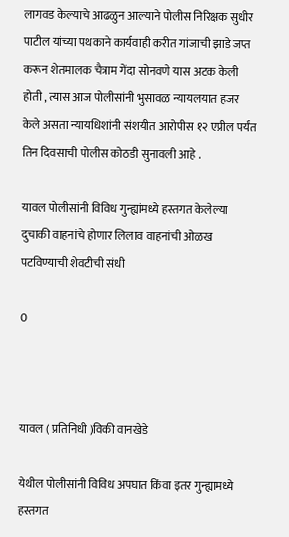लागवड केल्याचे आढळुन आल्याने पोलीस निरिक्षक सुधीर पाटील यांच्या पथकाने कार्यवाही करीत गांजाची झाडे जप्त करून शेतमालक चैत्राम गेंदा सोनवणे यास अटक केली होती , त्यास आज पोलीसांनी भुसावळ न्यायलयात हजर केले असता न्यायधिशांनी संशयीत आरोपीस १२ एप्रील पर्यंत तिन दिवसाची पोलीस कोठडी सुनावली आहे .

यावल पोलीसांनी विविध गुन्ह्यांमध्ये हस्तगत केलेल्या दुचाकी वाहनांचे होणार लिलाव वाहनांची ओळख पटविण्याची शेवटीची संधी

0



यावल ( प्रतिनिधी )विकी वानखेडे

येथील पोलीसांनी विविध अपघात किंवा इतर गुन्ह्यामध्ये हस्तगत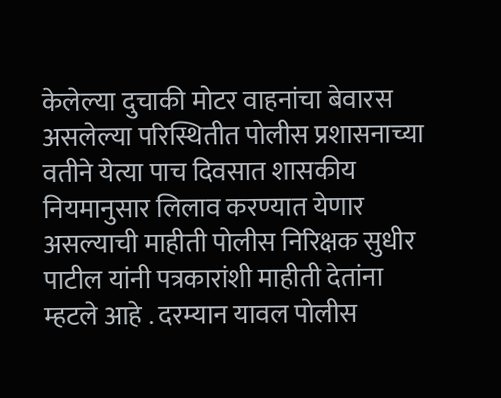केलेल्या दुचाकी मोटर वाहनांचा बेवारस असलेल्या परिस्थितीत पोलीस प्रशासनाच्या वतीने येत्या पाच दिवसात शासकीय नियमानुसार लिलाव करण्यात येणार असल्याची माहीती पोलीस निरिक्षक सुधीर पाटील यांनी पत्रकारांशी माहीती देतांना म्हटले आहे . दरम्यान यावल पोलीस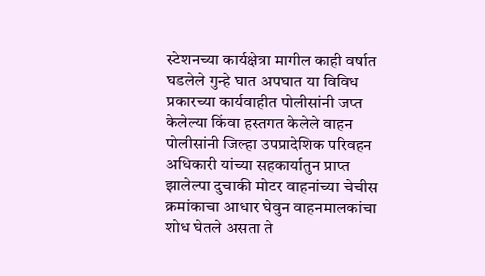स्टेशनच्या कार्यक्षेत्रा मागील काही वर्षात घडलेले गुन्हे घात अपघात या विविध प्रकारच्या कार्यवाहीत पोलीसांनी जप्त केलेल्या किंवा हस्तगत केलेले वाहन पोलीसांनी जिल्हा उपप्रादेशिक परिवहन अधिकारी यांच्या सहकार्यातुन प्राप्त झालेल्पा दुचाकी मोटर वाहनांच्या चेचीस क्रमांकाचा आधार घेवुन वाहनमालकांचा शोध घेतले असता ते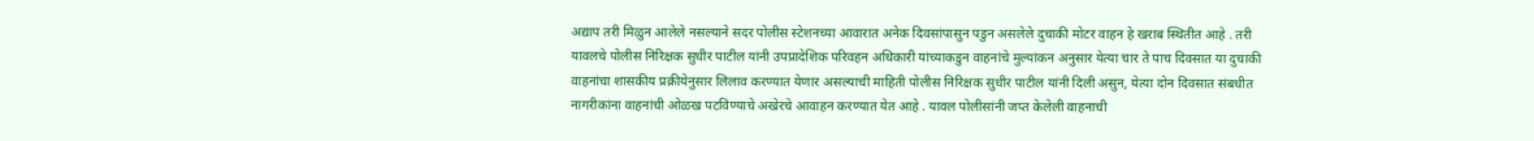अद्याप तरी मिळुन आलेले नसल्याने सदर पोलीस स्टेशनच्या आवारात अनेक दिवसांपासुन पडुन असलेले दुचाकी मोटर वाहन हे खराब स्थितीत आहे . तरी यावलचे पोलीस निरिक्षक सुधीर पाटील यांनी उपप्रादेशिक परिवहन अधिकारी यांच्याकडुन वाहनांचे मुल्यांकन अनुसार येत्या चार ते पाच दिवसात या दुचाकी वाहनांचा शासकीय प्रक्रीयेनुसार लिलाव करण्यात येणार असल्याची माहिती पोलीस निरिक्षक सुधीर पाटील यांनी दिली असुन, येत्या दोन दिवसात संबधीत नागरीकांना वाहनांची ओळख पटविण्याचे अखेरचे आवाहन करण्यात येत आहे . यावल पोलीसांनी जप्त केलेली वाहनाची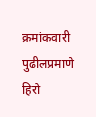क्रमांकवारी पुढीलप्रमाणे हिरो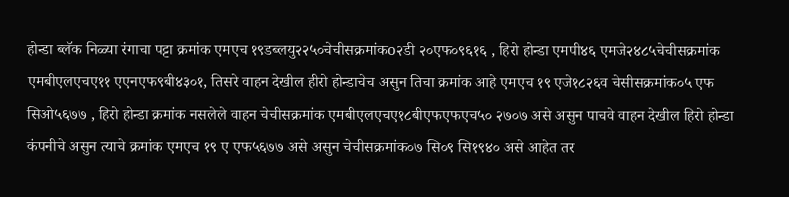होन्डा ब्लॅक निळ्या रंगाचा पट्टा क्रमांक एमएच १९डब्लयु२२५०चेचीसक्रमांकo२डी २०एफ०९६१६ , हिरो होन्डा एमपी४६ एमजे२४८५चेचीसक्रमांक एमबीएलएचए११ एएनएफ९बी४३०१, तिसरे वाहन देखील हीरो होन्डाचेच असुन तिचा क्रमांक आहे एमएच १९ एजे१८२६व चेसीसक्रमांक०५ एफ सिओ५६७७ , हिरो होन्डा क्रमांक नसलेले वाहन चेचीसक्रमांक एमबीएलएचए१८बीएफएफएच५० २७०७ असे असुन पाचवे वाहन देखील हिरो होन्डा कंपनीचे असुन त्याचे क्रमांक एमएच १९ ए एफ५६७७ असे असुन चेचीसक्रमांक०७ सि०९ सि१९४० असे आहेत तर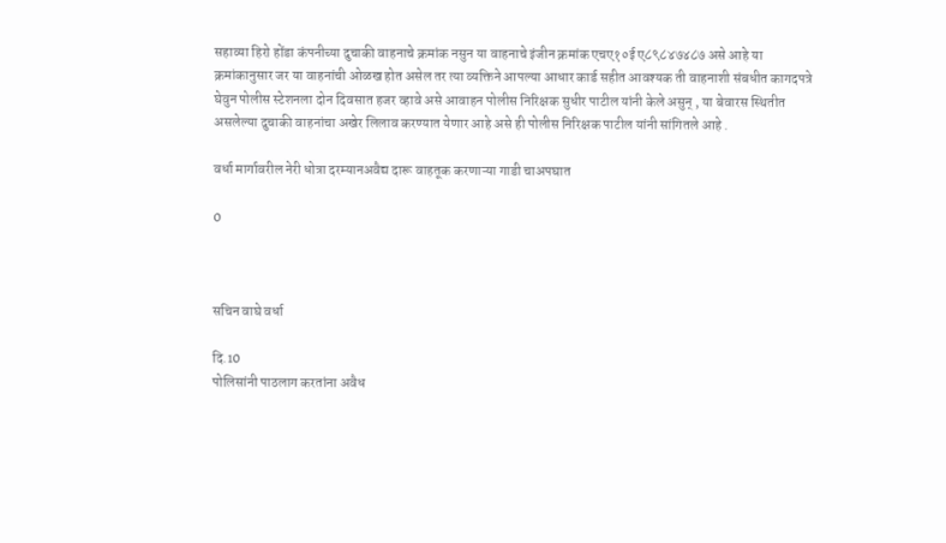सहाव्या हिरो होंडा कंपनीच्या दुचाकी वाहनाचे क्रमांक नसुन या वाहनाचे इंजीन क्रमांक एचए१०ई ए८९८४७४८७ असे आहे या क्रमांकानुसार जर या वाहनांची ओळख होत असेल तर त्या व्यक्तिने आपल्या आधार कार्ड सहीत आवश्यक ती वाहनाशी संबधीत कागदपत्रे घेवुन पोलीस स्टेशनला दोन दिवसात हजर व्हावे असे आवाहन पोलीस निरिक्षक सुधीर पाटील यांनी केले असुन् , या बेवारस स्थितीत असलेल्या दुचाकी वाहनांचा अखेर लिलाव करण्यात येणार आहे असे ही पोलीस निरिक्षक पाटील यांनी सांगितले आहे .

वर्धा मार्गावरील नेरी धोत्रा दरम्यानअवैद्य दारू वाहतूक करणाऱ्या गाडी चाअपघात

0



सचिन वाघे वर्धा

दि.10
पोलिसांनी पाठलाग करतांना अवैध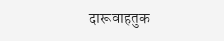दारूवाहतुक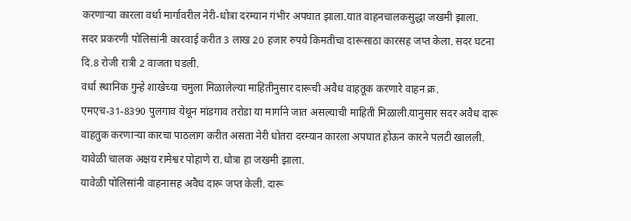करणाऱ्या कारला वर्धा मार्गावरील नेरी-धोत्रा दरम्यान गंभीर अपघात झाला.यात वाहनचालकसुद्धा जखमी झाला.
सदर प्रकरणी पोलिसांनी कारवाई करीत 3 लाख 20 हजार रुपये किमतीचा दारूसाठा कारसह जप्त केला. सदर घटना दि.8 रोजी रात्री 2 वाजता घडली.
वर्धा स्थानिक गुन्हे शाखेच्या चमुला मिळालेल्या माहितीनुसार दारूची अवैध वाहतूक करणारे वाहन क्र. एमएच-31-8390 पुलगाव येथून मांडगाव तरोडा या मार्गाने जात असल्याची माहिती मिळाली.यानुसार सदर अवैध दारू वाहतुक करणाऱ्या कारचा पाठलाग करीत असता नेरी धोतरा दरम्यान कारला अपघात होऊन कारने पलटी खालली.
यावेळी चालक अक्षय रामेश्वर पोहाणे रा.धोत्रा हा जखमी झाला.
यावेळी पोलिसांनी वाहनासह अवैध दारू जप्त केली. दारू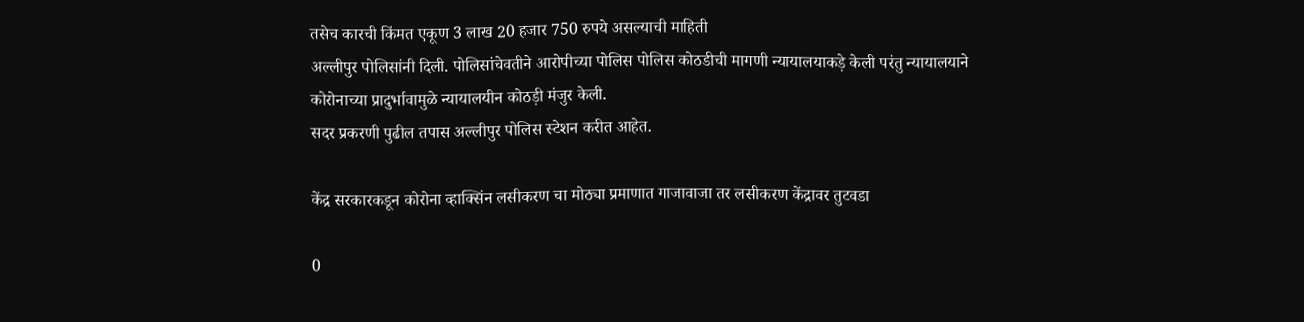तसेच कारची किंमत एकूण 3 लाख 20 हजार 750 रुपये असल्याची माहिती
अल्लीपुर पोलिसांनी दिली. पोलिसांचेवतीने आरोपीच्या पोलिस पोलिस कोठडीची मागणी न्यायालयाकड़े केली परंतु न्यायालयाने कोरोनाच्या प्रादुर्भावामुळे न्यायालयीन कोठड़ी मंजुर केली.
सदर प्रकरणी पुढील तपास अल्लीपुर पोलिस स्टेशन करीत आहेत.

केंद्र सरकारकडून कोरोना व्हाक्सिंन लसीकरण चा मोठ्या प्रमाणात गाजावाजा तर लसीकरण केंद्रावर तुटवडा

0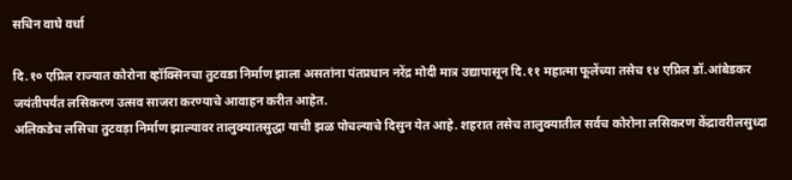सचिन वाघे वर्धा

दि.१० एप्रिल राज्यात कोरोना व्हॉक्सिनचा तुटवडा निर्माण झाला असतांना पंतप्रधान नरेंद्र मोदी मात्र उद्यापासून दि.११ महात्मा फूलेंच्या तसेच १४ एप्रिल डॉ.आंबेडकर जयंतीपर्यंत लसिकरण उत्सव साजरा करण्याचे आवाहन करीत आहेत.
अलिकडेच लसिचा तुटवड़ा निर्माण झाल्यावर तालुक्यातसुद्धा याची झळ पोचल्याचे दिसुन येत आहे. शहरात तसेच तालुक्यातील सर्वच कोरोना लसिकरण केंद्रावरीलसुध्दा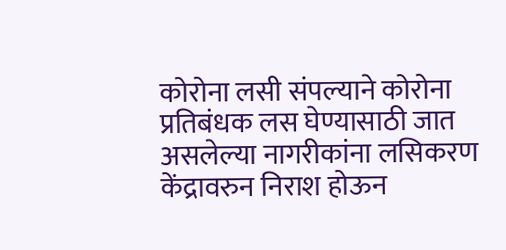कोरोना लसी संपल्याने कोरोना प्रतिबंधक लस घेण्यासाठी जात असलेल्या नागरीकांना लसिकरण केंद्रावरुन निराश होऊन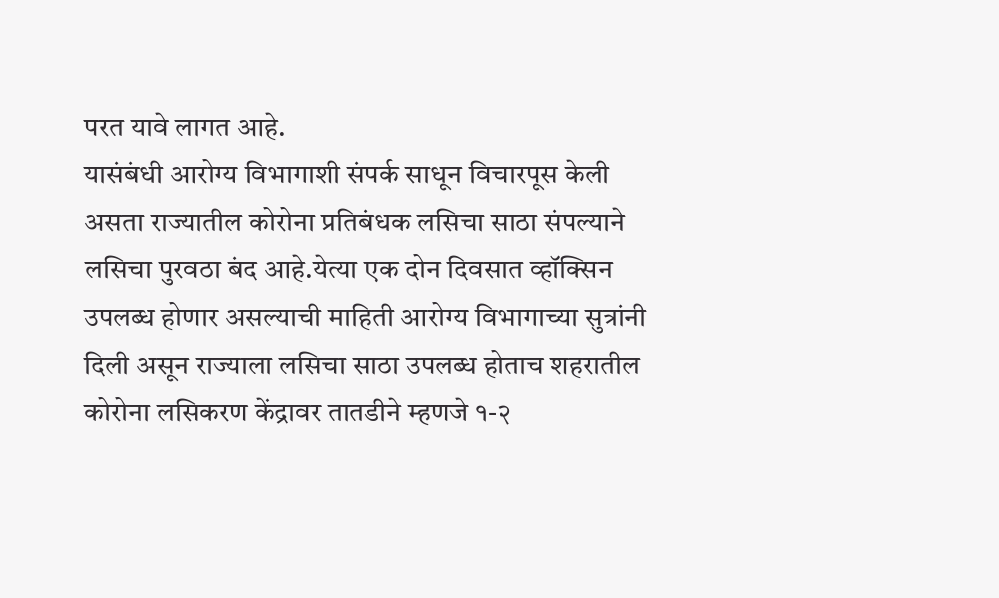परत यावे लागत आहे.
यासंबंधी आरोग्य विभागाशी संपर्क साधून विचारपूस केली असता राज्यातील कोरोना प्रतिबंधक लसिचा साठा संपल्याने लसिचा पुरवठा बंद आहे.येत्या एक दोन दिवसात व्हॉक्सिन उपलब्ध होणार असल्याची माहिती आरोग्य विभागाच्या सुत्रांनी दिली असून राज्याला लसिचा साठा उपलब्ध होताच शहरातील कोरोना लसिकरण केंद्रावर तातडीने म्हणजे १-२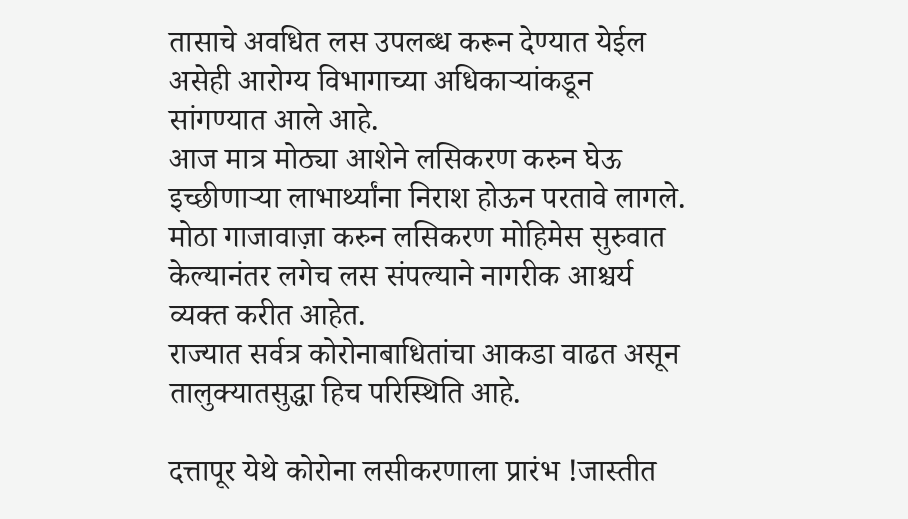तासाचे अवधित लस उपलब्ध करून देण्यात येईल असेही आरोग्य विभागाच्या अधिकाऱ्यांकडून सांगण्यात आले आहे.
आज मात्र मोठ्या आशेने लसिकरण करुन घेऊ इच्छीणाऱ्या लाभार्थ्यांना निराश होऊन परतावे लागले.
मोठा गाजावाज़ा करुन लसिकरण मोहिमेस सुरुवात केल्यानंतर लगेच लस संपल्याने नागरीक आश्चर्य व्यक्त करीत आहेत.
राज्यात सर्वत्र कोरोनाबाधितांचा आकडा वाढत असून तालुक्यातसुद्धा हिच परिस्थिति आहे.

दत्तापूर येथे कोरोना लसीकरणाला प्रारंभ !जास्तीत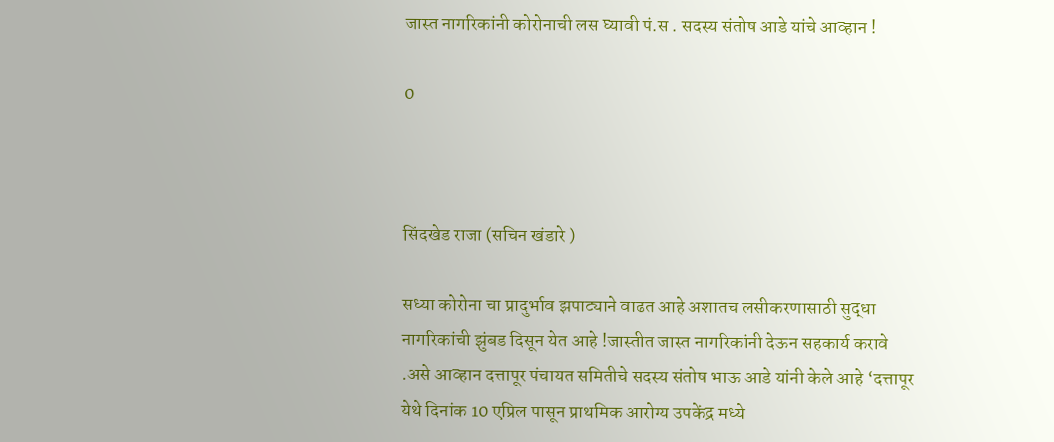जास्त नागरिकांनी कोरोनाची लस घ्यावी पं.स . सदस्य संतोष आडे यांचे आव्हान !

0



सिंदखेड राजा (सचिन खंडारे )

सध्या कोरोना चा प्रादुर्भाव झपाट्याने वाढत आहे अशातच लसीकरणासाठी सुद्धा नागरिकांची झुंबड दिसून येत आहे !जास्तीत जास्त नागरिकांनी देऊन सहकार्य करावे .असे आव्हान दत्तापूर पंचायत समितीचे सदस्य संतोष भाऊ आडे यांनी केले आहे ‘दत्तापूर येथे दिनांक 10 एप्रिल पासून प्राथमिक आरोग्य उपकेंद्र मध्ये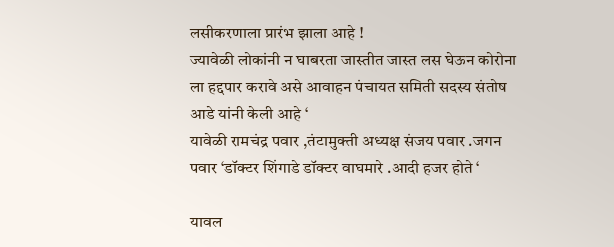लसीकरणाला प्रारंभ झाला आहे !
ज्यावेळी लोकांनी न घाबरता जास्तीत जास्त लस घेऊन कोरोना ला हद्दपार करावे असे आवाहन पंचायत समिती सदस्य संतोष आडे यांनी केली आहे ‘
यावेळी रामचंद्र पवार ,तंटामुक्ती अध्यक्ष संजय पवार .जगन पवार ‘डॉक्टर शिंगाडे डॉक्टर वाघमारे .आदी हजर होते ‘

यावल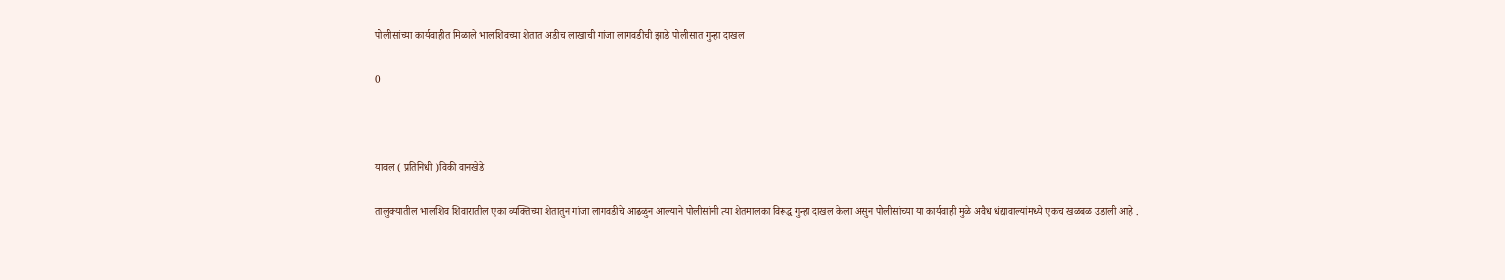पोलीसांच्या कार्यवाहीत मिळाले भालशिवच्या शेतात अडीच लाखाची गांजा लागवडीची झाडे पोलीसात गुन्हा दाखल

0



यावल ( प्रतिनिधी )विकी वानखेडे

तालुक्यातील भालशिव शिवारातील एका व्यक्तिच्या शेतातुन गांजा लागवडीचे आढळुन आल्याने पोलीसांनी त्या शेतमालका विरूद्ध गुन्हा दाखल केला असुन पोलीसांच्या या कार्यवाही मुळे अवैध धंद्यावाल्यांमध्ये एकच खळबळ उडाली आहे .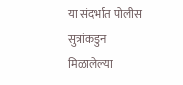या संदर्भात पोलीस सुत्रांकडुन मिळालेल्या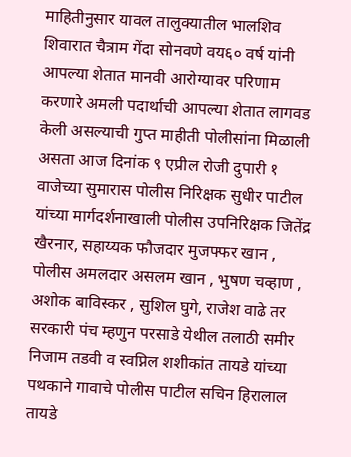माहितीनुसार यावल तालुक्यातील भालशिव शिवारात चैत्राम गेंदा सोनवणे वय६० वर्ष यांनी आपल्या शेतात मानवी आरोग्यावर परिणाम करणारे अमली पदार्थाची आपल्या शेतात लागवड केली असल्याची गुप्त माहीती पोलीसांना मिळाली असता आज दिनांक ९ एप्रील रोजी दुपारी १ वाजेच्या सुमारास पोलीस निरिक्षक सुधीर पाटील यांच्या मार्गदर्शनाखाली पोलीस उपनिरिक्षक जितेंद्र खैरनार, सहाय्यक फौजदार मुजफ्फर खान , पोलीस अमलदार असलम खान , भुषण चव्हाण , अशोक बाविस्कर , सुशिल घुगे, राजेश वाढे तर सरकारी पंच म्हणुन परसाडे येथील तलाठी समीर निजाम तडवी व स्वप्निल शशीकांत तायडे यांच्या पथकाने गावाचे पोलीस पाटील सचिन हिरालाल तायडे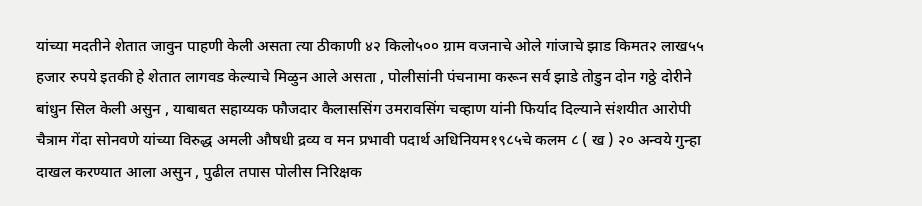यांच्या मदतीने शेतात जावुन पाहणी केली असता त्या ठीकाणी ४२ किलो५०० ग्राम वजनाचे ओले गांजाचे झाड किमत२ लाख५५ हजार रुपये इतकी हे शेतात लागवड केल्याचे मिळुन आले असता , पोलीसांनी पंचनामा करून सर्व झाडे तोडुन दोन गठ्ठे दोरीने बांधुन सिल केली असुन , याबाबत सहाय्यक फौजदार कैलाससिंग उमरावसिंग चव्हाण यांनी फिर्याद दिल्याने संशयीत आरोपी चैत्राम गेंदा सोनवणे यांच्या विरुद्ध अमली औषधी द्रव्य व मन प्रभावी पदार्थ अधिनियम१९८५चे कलम ८ ( ख ) २० अन्वये गुन्हा दाखल करण्यात आला असुन , पुढील तपास पोलीस निरिक्षक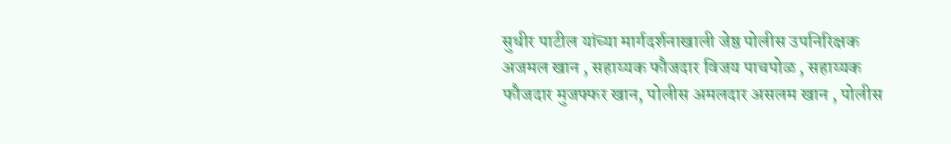सुधीर पाटील यांच्या मार्गदर्शनाखाली जेष्ठ पोलीस उपनिरिक्षक अजमल खान , सहाय्यक फौजदार विजय पाचपोळ , सहाय्यक फौजदार मुजफ्फर खान, पोलीस अमलदार असलम खान , पोलीस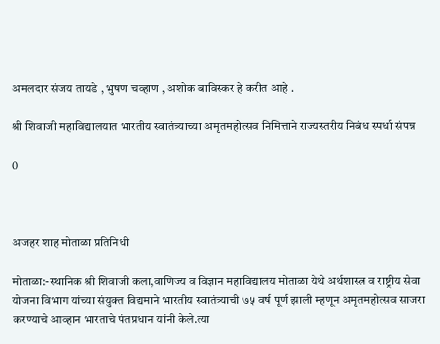अमलदार संजय तायडे , भुषण चव्हाण , अशोक बाविस्कर हे करीत आहे .

श्री शिवाजी महाविद्यालयात भारतीय स्वातंत्र्याच्या अमृतमहोत्सव निमित्ताने राज्यस्तरीय निबंध स्पर्धा संपन्न

0



अजहर शाह मोताळा प्रतिनिधी

मोताळा:-स्थानिक श्री शिवाजी कला,वाणिज्य व विज्ञान महाविद्यालय मोताळा येथे अर्थशास्त्र व राष्ट्रीय सेवा योजना विभाग यांच्या संयुक्त विद्यमाने भारतीय स्वातंत्र्याची ७५ वर्ष पूर्ण झाली म्हणून अमृतमहोत्सव साजरा करण्याचे आव्हान भारताचे पंतप्रधान यांनी केले.त्या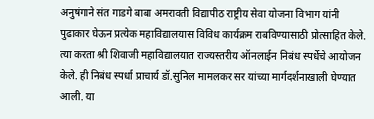अनुषंगाने संत गाडगे बाबा अमरावती विद्यापीठ राष्ट्रीय सेवा योजना विभाग यांनी पुढाकार घेऊन प्रत्येक महाविद्यालयास विविध कार्यक्रम राबविण्यासाठी प्रोत्साहित केले. त्या करता श्री शिवाजी महाविद्यालयात राज्यस्तरीय ऑनलाईन निबंध स्पर्धेचे आयोजन केले. ही निबंध स्पर्धा प्राचार्य डॉ.सुनिल मामलकर सर यांच्या मार्गदर्शनाखाली घेण्यात आली. या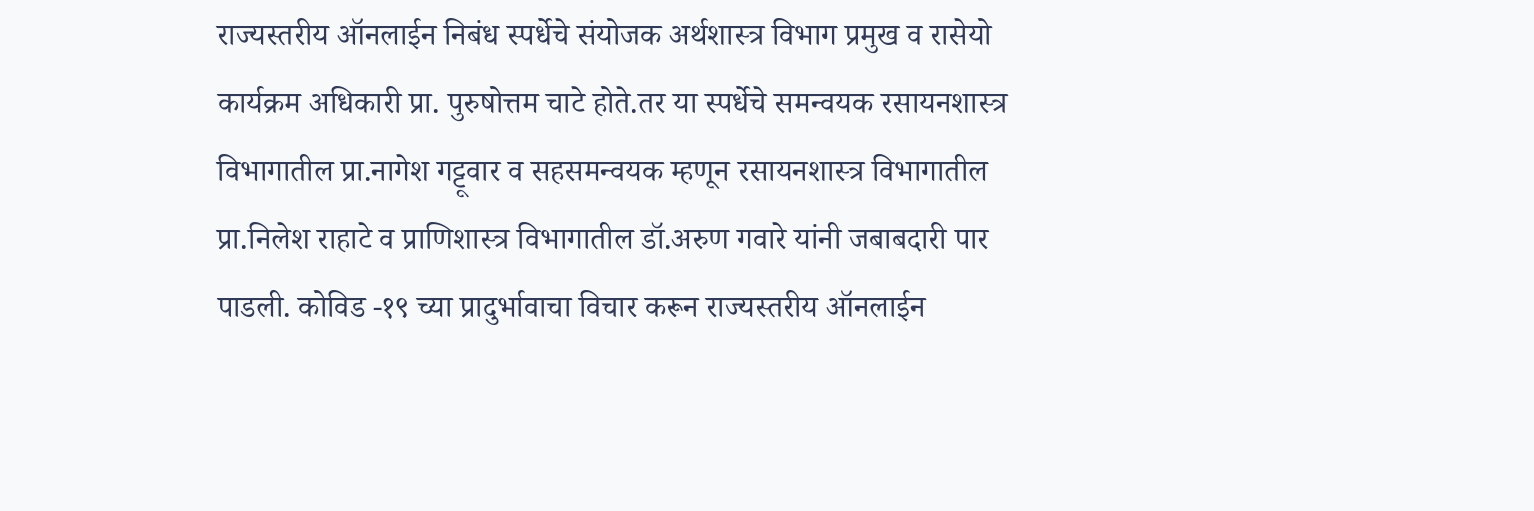राज्यस्तरीय ऑनलाईन निबंध स्पर्धेचे संयोजक अर्थशास्त्र विभाग प्रमुख व रासेयो कार्यक्रम अधिकारी प्रा. पुरुषोत्तम चाटे होते.तर या स्पर्धेचे समन्वयक रसायनशास्त्र विभागातील प्रा.नागेश गट्टूवार व सहसमन्वयक म्हणून रसायनशास्त्र विभागातील प्रा.निलेश राहाटे व प्राणिशास्त्र विभागातील डॉ.अरुण गवारे यांनी जबाबदारी पार पाडली. कोविड -१९ च्या प्रादुर्भावाचा विचार करून राज्यस्तरीय ऑनलाईन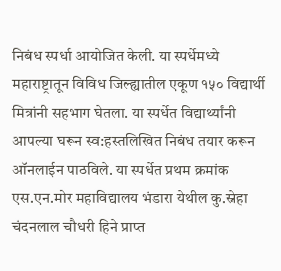निबंध स्पर्धा आयोजित केली. या स्पर्धेमध्ये महाराष्ट्रातून विविध जिल्ह्यातील एकूण १५० विद्यार्थी मित्रांनी सहभाग घेतला. या स्पर्धेत विद्यार्थ्यांनी आपल्या घरून स्व:हस्तलिखित निबंध तयार करून ऑनलाईन पाठविले. या स्पर्धेत प्रथम क्रमांक एस.एन.मोर महाविद्यालय भंडारा येथील कु.स्नेहा चंदनलाल चौधरी हिने प्राप्त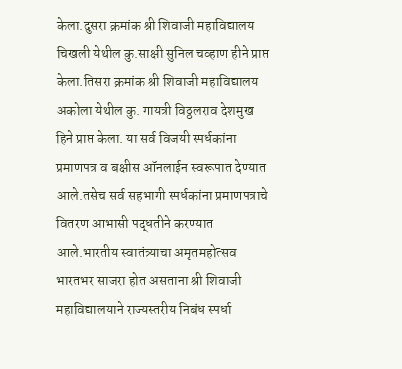केला.दुसरा क्रमांक श्री शिवाजी महाविद्यालय चिखली येथील कु.साक्षी सुनिल चव्हाण हीने प्राप्त केला.तिसरा क्रमांक श्री शिवाजी महाविद्यालय अकोला येथील कु. गायत्री विठ्ठलराव देशमुख हिने प्राप्त केला. या सर्व विजयी स्पर्धकांना प्रमाणपत्र व बक्षीस ऑनलाईन स्वरूपात देण्यात आले.तसेच सर्व सहभागी स्पर्धकांना प्रमाणपत्राचे वितरण आभासी पद्धतीने करण्यात आले.भारतीय स्वातंत्र्याचा अमृतमहोत्सव भारतभर साजरा होत असताना श्री शिवाजी महाविद्यालयाने राज्यस्तरीय निबंध स्पर्धा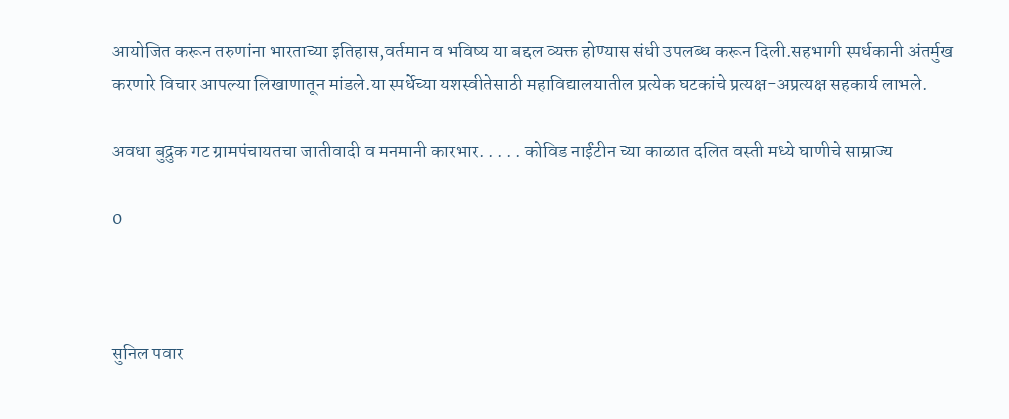आयोजित करून तरुणांना भारताच्या इतिहास,वर्तमान व भविष्य या बद्दल व्यक्त होण्यास संधी उपलब्ध करून दिली.सहभागी स्पर्धकानी अंतर्मुख करणारे विचार आपल्या लिखाणातून मांडले.या स्पर्धेच्या यशस्वीतेसाठी महाविद्यालयातील प्रत्येक घटकांचे प्रत्यक्ष-अप्रत्यक्ष सहकार्य लाभले.

अवधा बुद्रुक गट ग्रामपंचायतचा जातीवादी व मनमानी कारभार. . . . . कोविड नाईंटीन च्या काळात दलित वस्ती मध्ये घाणीचे साम्राज्य

0



सुनिल पवार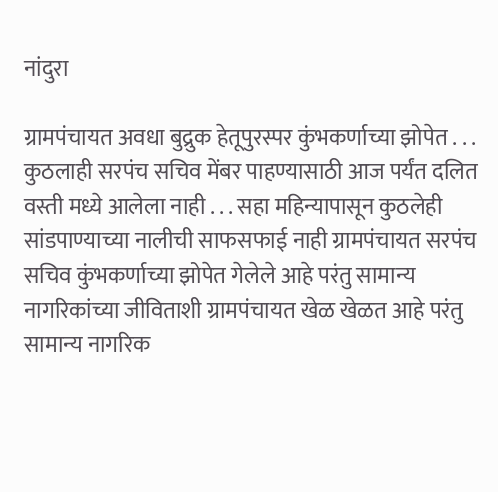नांदुरा

ग्रामपंचायत अवधा बुद्रुक हेतूपुरस्पर कुंभकर्णाच्या झोपेत . . . कुठलाही सरपंच सचिव मेंबर पाहण्यासाठी आज पर्यंत दलित वस्ती मध्ये आलेला नाही . . . सहा महिन्यापासून कुठलेही सांडपाण्याच्या नालीची साफसफाई नाही ग्रामपंचायत सरपंच सचिव कुंभकर्णाच्या झोपेत गेलेले आहे परंतु सामान्य नागरिकांच्या जीविताशी ग्रामपंचायत खेळ खेळत आहे परंतु सामान्य नागरिक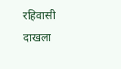रहिवासी दाखला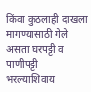किंवा कुठलाही दाखला मागण्यासाठी गेले असता घरपट्टी व पाणीपट्टी भरल्याशिवाय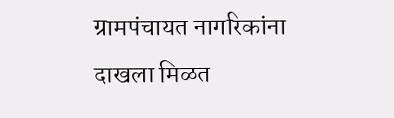ग्रामपंचायत नागरिकांना दाखला मिळत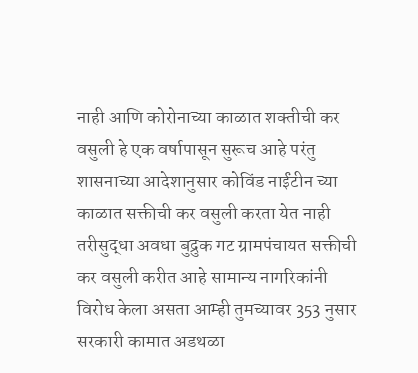नाही आणि कोरोनाच्या काळात शक्‍तीची कर वसुली हे एक वर्षापासून सुरूच आहे परंतु शासनाच्या आदेशानुसार कोविंड नाईंटीन च्या काळात सक्तीची कर वसुली करता येत नाही तरीसुद्धा अवधा बुद्रुक गट ग्रामपंचायत सक्तीची कर वसुली करीत आहे सामान्य नागरिकांनी विरोध केला असता आम्ही तुमच्यावर 353 नुसार सरकारी कामात अडथळा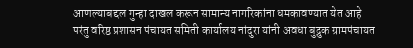आणल्याबद्दल गुन्हा दाखल करून सामान्य नागरिकांना धमकावण्यात येत आहे परंतु वरिष्ठ प्रशासन पंचायत समिती कार्यालय नांदुरा यांनी अवधा बुद्रुक ग्रामपंचायत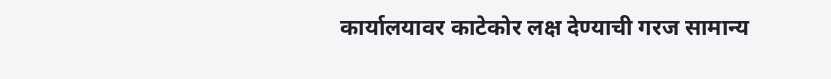कार्यालयावर काटेकोर लक्ष देण्याची गरज सामान्य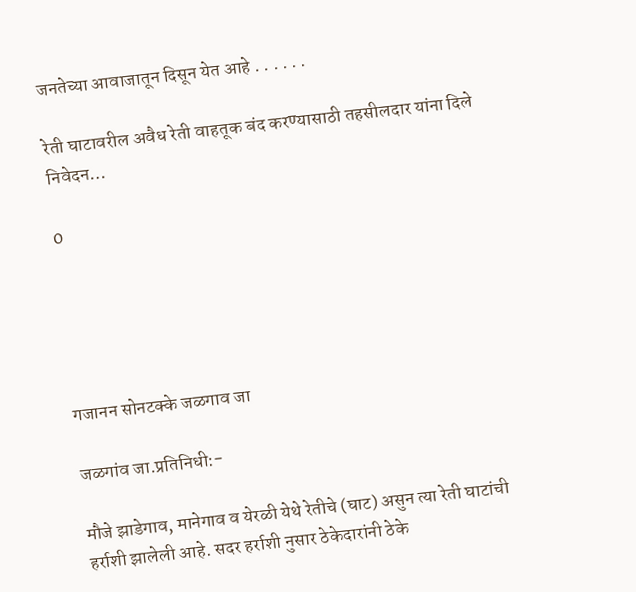जनतेच्या आवाजातून दिसून येत आहे . . . . . .

रेती घाटावरील अवैध रेती वाहतूक बंद करण्यासाठी तहसीलदार यांना दिले निवेदन…

0





गजानन सोनटक्के जळगाव जा

जळगांव जा.प्रतिनिधी:-

मौजे झाडेगाव, मानेगाव व येरळी येथे रेतीचे (घाट) असुन त्या रेती घाटांची हर्राशी झालेली आहे. सदर हर्राशी नुसार ठेकेदारांनी ठेके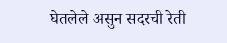घेतलेले असुन सदरची रेती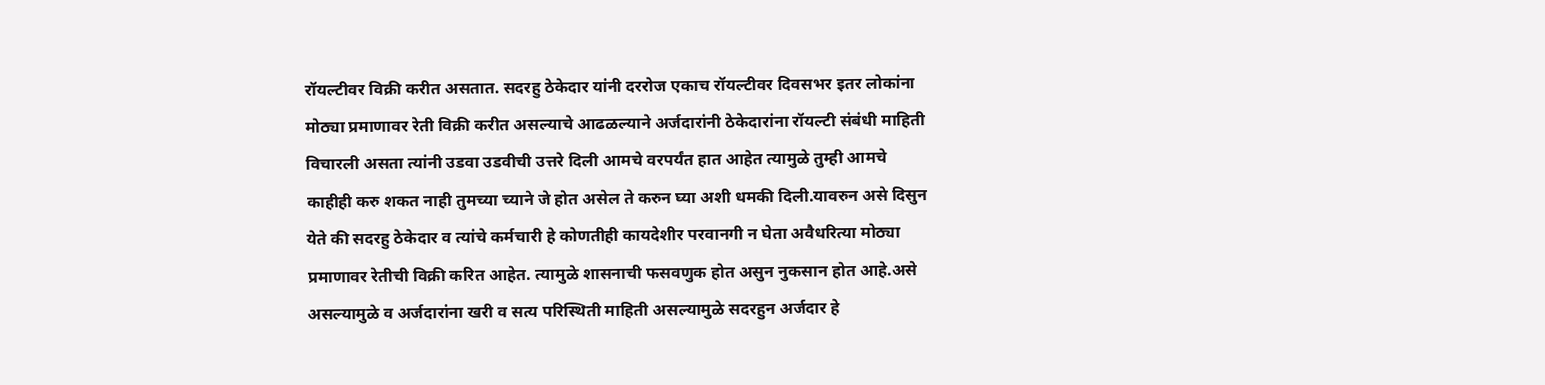रॉयल्टीवर विक्री करीत असतात. सदरहु ठेकेदार यांनी दररोज एकाच रॉयल्टीवर दिवसभर इतर लोकांना मोठ्या प्रमाणावर रेती विक्री करीत असल्याचे आढळल्याने अर्जदारांनी ठेकेदारांना रॉयल्टी संबंधी माहिती विचारली असता त्यांनी उडवा उडवीची उत्तरे दिली आमचे वरपर्यंत हात आहेत त्यामुळे तुम्ही आमचे काहीही करु शकत नाही तुमच्या च्याने जे होत असेल ते करुन घ्या अशी धमकी दिली.यावरुन असे दिसुन येते की सदरहु ठेकेदार व त्यांचे कर्मचारी हे कोणतीही कायदेशीर परवानगी न घेता अवैधरित्या मोठ्या प्रमाणावर रेतीची विक्री करित आहेत. त्यामुळे शासनाची फसवणुक होत असुन नुकसान होत आहे.असे असल्यामुळे व अर्जदारांना खरी व सत्य परिस्थिती माहिती असल्यामुळे सदरहुन अर्जदार हे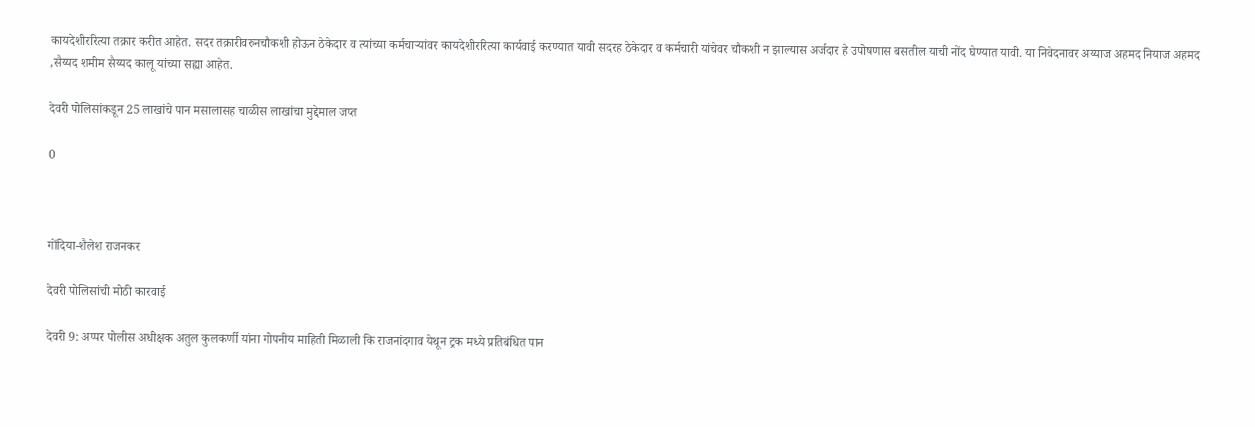कायदेशीररित्या तक्रार करीत आहेत. सदर तक्रारीवरुनचौकशी होऊन ठेकेदार व त्यांच्या कर्मचाऱ्यांवर कायदेशीररित्या कार्यवाई करण्यात यावी सदरह ठेकेदार व कर्मचारी यांचेवर चौकशी न झाल्यास अर्जदार हे उपोषणास बसतील याची नोंद घेण्यात यावी. या निवेदनावर अय्याज अहमद नियाज अहमद ,सैय्यद शमीम सैय्यद कालू यांच्या सह्या आहेत.

देवरी पोलिसांकडून 25 लाखांचे पान मसालासह चाळीस लाखांचा मुद्देमाल जप्त

0



गोंदिया-शैलेश राजनकर

देवरी पोलिसांची मोठी कारवाई

देवरी 9: अप्पर पोलीस अधीक्षक अतुल कुलकर्णी यांना गोपनीय माहिती मिळाली कि राजनांदगाव येथून ट्रक मध्ये प्रतिबंधित पान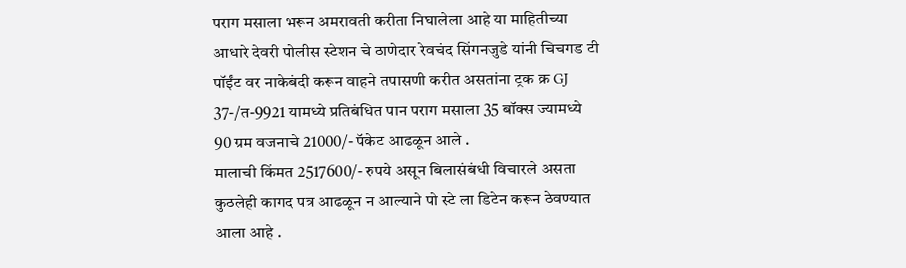पराग मसाला भरून अमरावती करीता निघालेला आहे या माहितीच्या आधारे देवरी पोलीस स्टेशन चे ठाणेदार रेवचंद सिंगनजुडे यांनी चिचगड टी पॉईंट वर नाकेबंदी करून वाहने तपासणी करीत असतांना ट्रक क्र GJ 37-/त-9921 यामध्ये प्रतिबंधित पान पराग मसाला 35 बॉक्स ज्यामध्ये 90 ग्रम वजनाचे 21000/- पॅकेट आढळून आले .
मालाची किंमत 2517600/- रुपये असून बिलासंबंधी विचारले असता कुठलेही कागद पत्र आढळून न आल्याने पो स्टे ला डिटेन करून ठेवण्यात आला आहे .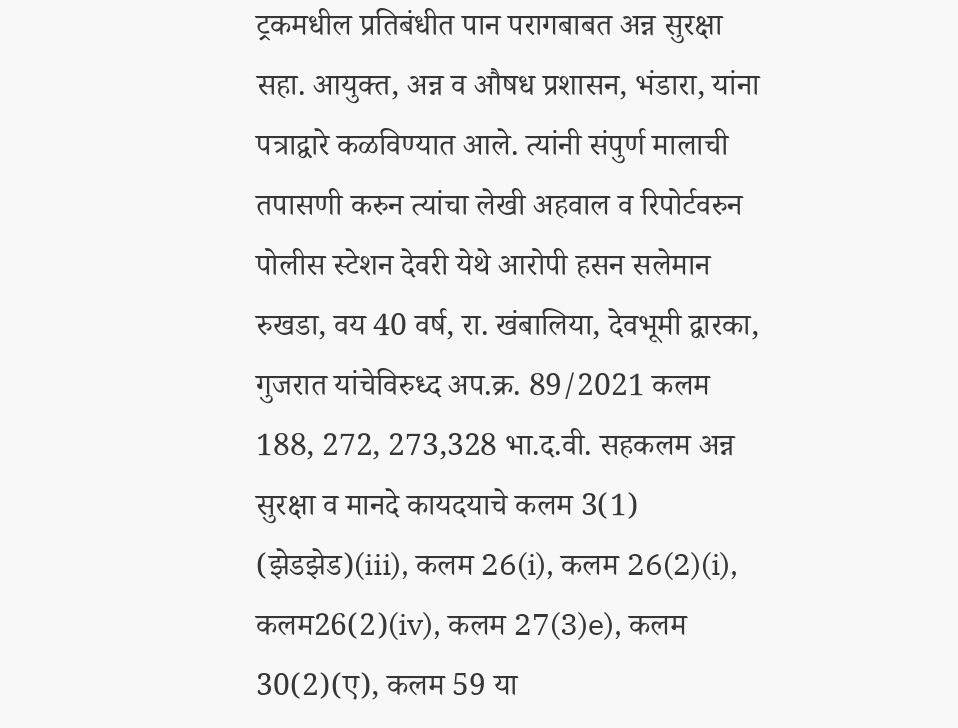ट्रकमधील प्रतिबंधीत पान परागबाबत अन्न सुरक्षा सहा. आयुक्त, अन्न व औषध प्रशासन, भंडारा, यांना पत्राद्वारे कळविण्यात आले. त्यांनी संपुर्ण मालाची तपासणी करुन त्यांचा लेखी अहवाल व रिपोर्टवरुन पोलीस स्टेशन देवरी येथे आरोपी हसन सलेमान रुखडा, वय 40 वर्ष, रा. खंबालिया, देवभूमी द्वारका, गुजरात यांचेविरुध्द अप.क्र. 89/2021 कलम 188, 272, 273,328 भा.द.वी. सहकलम अन्न सुरक्षा व मानदे कायदयाचे कलम 3(1) (झेडझेड)(iii), कलम 26(i), कलम 26(2)(i), कलम26(2)(iv), कलम 27(3)e), कलम 30(2)(ए), कलम 59 या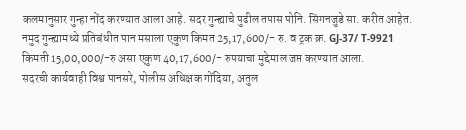कलमानुसार गुन्हा नोंद करण्यात आला आहे. सदर गुन्ह्याचे पुढील तपास पोनि. सिंगनजुडे सा. करीत आहेत.
नमुद गुन्ह्यामध्ये प्रतिबंधीत पान मसाला एकुण किमत 25,17,600/- रु. व ट्रक क्र. GJ-37/ T-9921 किमती 15,00,000/-रु असा एकुण 40,17,600/- रुपयाचा मुद्देमाल जप्त करण्यात आला.
सदरची कार्यवाही विश्व पानसरे, पोलीस अधिक्षक गोंदिया, अतुल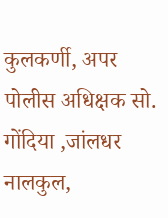कुलकर्णी, अपर पोलीस अधिक्षक सो. गोंदिया ,जांलधर नालकुल,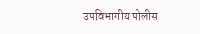उपविभागीय पोलीस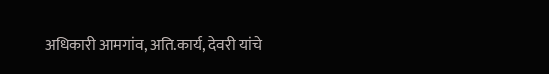अधिकारी आमगांव, अति.कार्य, देवरी यांचे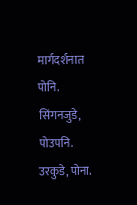मार्गदर्शनात पोनि. सिंगनजुडे, पोउपनि. उरकुडे, पोना.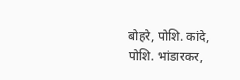बोहरे, पोशि. कांदे, पोशि. भांडारकर,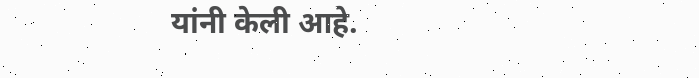यांनी केली आहे.